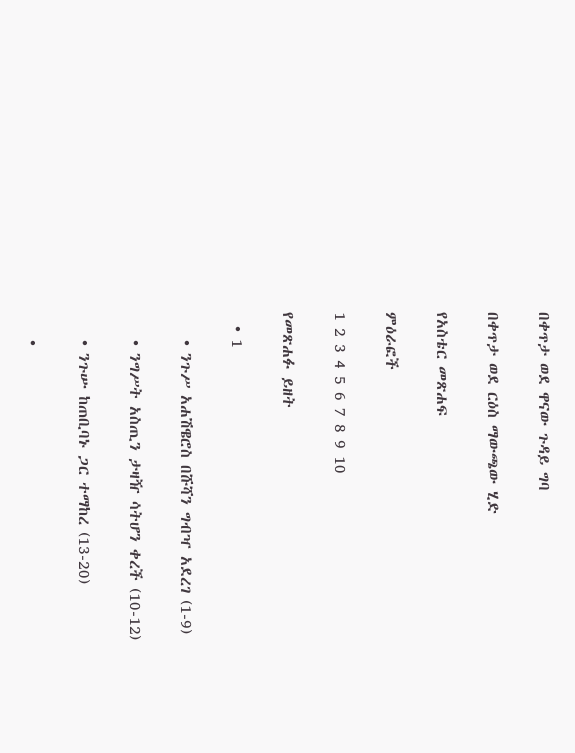በቀጥታ ወደ ዋናው ጉዳይ ግባ

በቀጥታ ወደ ርዕስ ማውጫው ሂድ

የአስቴር መጽሐፍ

ምዕራፎች

1 2 3 4 5 6 7 8 9 10

የመጽሐፉ ይዘት

  • 1

    • ንጉሥ አሐሽዌሮስ በሹሻን ግብዣ አደረገ (1-9)

    • ንግሥት አስጢን ታዛዥ ሳትሆን ቀረች (10-12)

    • ንጉሡ ከጠቢባኑ ጋር ተማከረ (13-20)

    •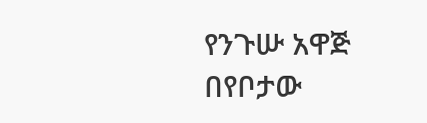የንጉሡ አዋጅ በየቦታው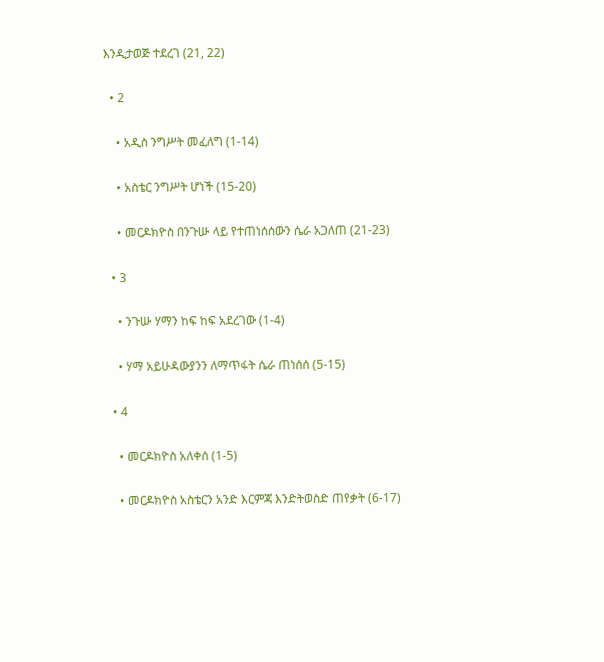እንዲታወጅ ተደረገ (21, 22)

  • 2

    • አዲስ ንግሥት መፈለግ (1-14)

    • አስቴር ንግሥት ሆነች (15-20)

    • መርዶክዮስ በንጉሡ ላይ የተጠነሰሰውን ሴራ አጋለጠ (21-23)

  • 3

    • ንጉሡ ሃማን ከፍ ከፍ አደረገው (1-4)

    • ሃማ አይሁዳውያንን ለማጥፋት ሴራ ጠነሰሰ (5-15)

  • 4

    • መርዶክዮስ አለቀሰ (1-5)

    • መርዶክዮስ አስቴርን አንድ እርምጃ እንድትወስድ ጠየቃት (6-17)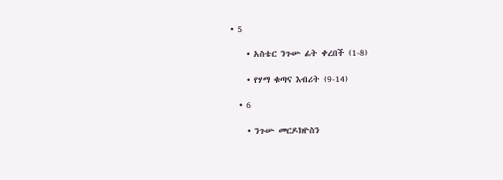• 5

    • አስቴር ንጉሡ ፊት ቀረበች (1-8)

    • የሃማ ቁጣና እብሪት (9-14)

  • 6

    • ንጉሡ መርዶክዮስን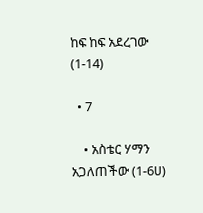ከፍ ከፍ አደረገው (1-14)

  • 7

    • አስቴር ሃማን አጋለጠችው (1-6ሀ)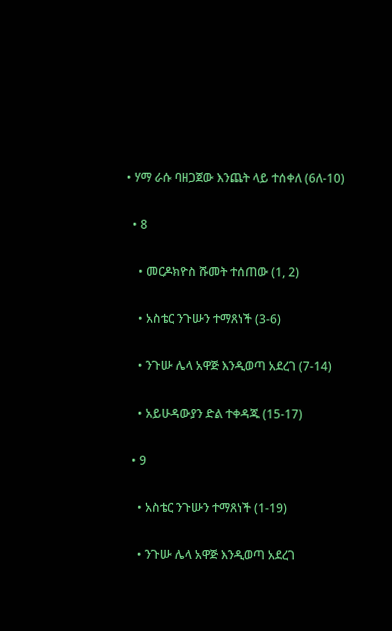• ሃማ ራሱ ባዘጋጀው እንጨት ላይ ተሰቀለ (6ለ-10)

  • 8

    • መርዶክዮስ ሹመት ተሰጠው (1, 2)

    • አስቴር ንጉሡን ተማጸነች (3-6)

    • ንጉሡ ሌላ አዋጅ እንዲወጣ አደረገ (7-14)

    • አይሁዳውያን ድል ተቀዳጁ (15-17)

  • 9

    • አስቴር ንጉሡን ተማጸነች (1-19)

    • ንጉሡ ሌላ አዋጅ እንዲወጣ አደረገ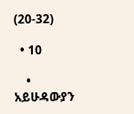(20-32)

  • 10

    • አይሁዳውያን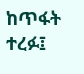ከጥፋት ተረፉ፤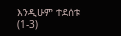እንዲሁም ተደሰቱ (1-3)